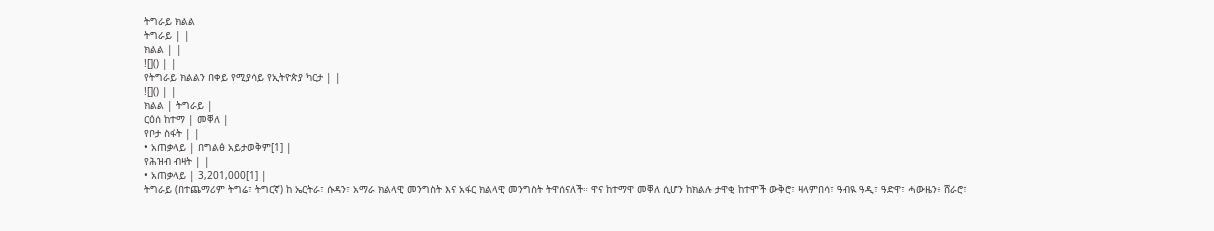ትግራይ ክልል
ትግራይ | |
ክልል | |
![]() | |
የትግራይ ክልልን በቀይ የሚያሳይ የኢትዮጵያ ካርታ | |
![]() | |
ክልል | ትግራይ |
ርዕሰ ከተማ | መቐለ |
የቦታ ስፋት | |
• አጠቃላይ | በግልፅ አይታወቅም[1] |
የሕዝብ ብዛት | |
• አጠቃላይ | 3,201,000[1] |
ትግራይ (በተጨማሪም ትግሬ፣ ትግርኛ) ከ ኤርትራ፣ ሱዳን፣ አማራ ክልላዊ መንግስት እና አፋር ክልላዊ መንግስት ትዋሰናለች። ዋና ከተማዋ መቐለ ሲሆን ከክልሉ ታዋቂ ከተሞች ውቅሮ፣ ዛላምበሳ፣ ዓብዪ ዓዲ፣ ዓድዋ፣ ሓውዜን፥ ሸራሮ፣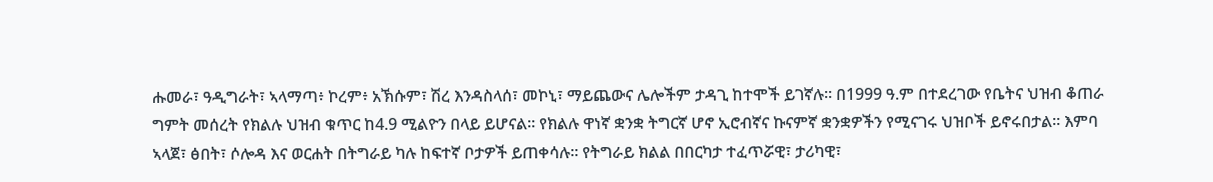ሑመራ፣ ዓዲግራት፣ ኣላማጣ፥ ኮረም፥ አኽሱም፣ ሽረ እንዳስላሰ፣ መኮኒ፣ ማይጨውና ሌሎችም ታዳጊ ከተሞች ይገኛሉ። በ1999 ዓ.ም በተደረገው የቤትና ህዝብ ቆጠራ ግምት መሰረት የክልሉ ህዝብ ቁጥር ከ4.9 ሚልዮን በላይ ይሆናል። የክልሉ ዋነኛ ቋንቋ ትግርኛ ሆኖ ኢሮብኛና ኩናምኛ ቋንቋዎችን የሚናገሩ ህዝቦች ይኖሩበታል። እምባ ኣላጀ፣ ፅበት፣ ሶሎዳ እና ወርሐት በትግራይ ካሉ ከፍተኛ ቦታዎች ይጠቀሳሉ። የትግራይ ክልል በበርካታ ተፈጥሯዊ፣ ታሪካዊ፣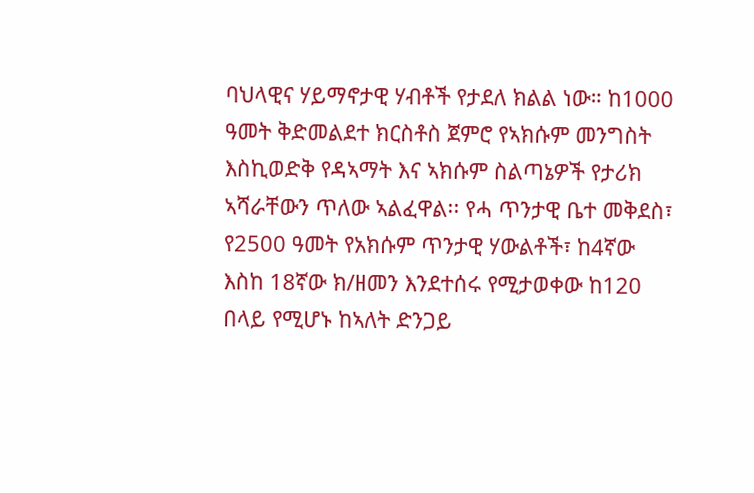ባህላዊና ሃይማኖታዊ ሃብቶች የታደለ ክልል ነው። ከ1000 ዓመት ቅድመልደተ ክርስቶስ ጀምሮ የኣክሱም መንግስት እስኪወድቅ የዳኣማት እና ኣክሱም ስልጣኔዎች የታሪክ ኣሻራቸውን ጥለው ኣልፈዋል፡፡ የሓ ጥንታዊ ቤተ መቅደስ፣ የ2500 ዓመት የአክሱም ጥንታዊ ሃውልቶች፣ ከ4ኛው እስከ 18ኛው ክ/ዘመን እንደተሰሩ የሚታወቀው ከ120 በላይ የሚሆኑ ከኣለት ድንጋይ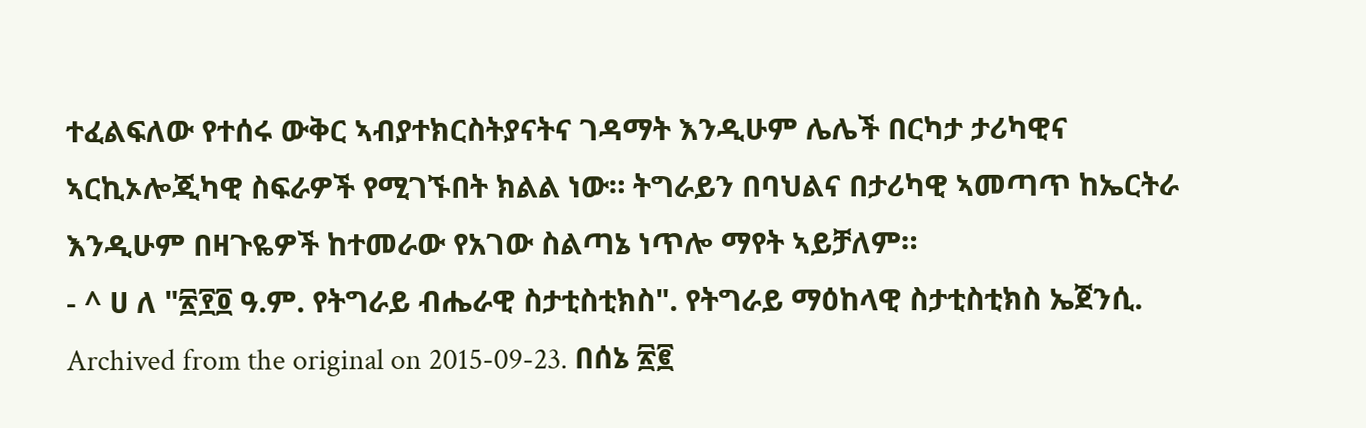ተፈልፍለው የተሰሩ ውቅር ኣብያተክርስትያናትና ገዳማት እንዲሁም ሌሌች በርካታ ታሪካዊና ኣርኪኦሎጂካዊ ስፍራዎች የሚገኙበት ክልል ነው። ትግራይን በባህልና በታሪካዊ ኣመጣጥ ከኤርትራ እንዲሁም በዛጉዬዎች ከተመራው የአገው ስልጣኔ ነጥሎ ማየት ኣይቻለም።
- ^ ሀ ለ "፳፻፬ ዓ.ም. የትግራይ ብሔራዊ ስታቲስቲክስ". የትግራይ ማዕከላዊ ስታቲስቲክስ ኤጀንሲ. Archived from the original on 2015-09-23. በሰኔ ፳፪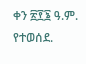ቀን ፳፻፮ ዓ.ም. የተወሰደ.